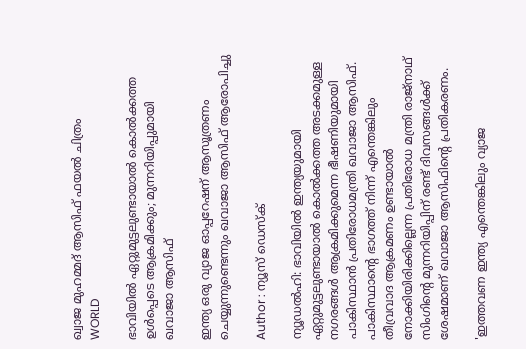ഖ്വാജ മുഹമ്മദ് ആസിഫ് ഫയൽ ചിത്രം
WORLD

ഭാവിയില്‍ ഏറ്റുമുട്ടലുണ്ടായാല്‍ കൊല്‍ക്കത്ത ഉൾപ്പെടെ ആക്രമിക്കും; മുന്നറിയിപ്പുമായി ഖവാജാ ആസിഫ്

ഇന്ത്യ ഒരു വ്യാജ ഓപ്പറേഷന് ആസൂത്രണം ചെയ്യുന്നുണ്ടെന്നും ഖവാജാ ആസിഫ് ആരോപിച്ചു

Author : ന്യൂസ് ഡെസ്ക്

ന്യൂഡല്‍ഹി: ഭാവിയില്‍ ഇന്ത്യയുമായി ഏറ്റുമുട്ടലുണ്ടായാല്‍ കൊല്‍ക്കത്ത അടക്കമുള്ള നഗരങ്ങള്‍ ആക്രമിക്കുമെന്ന ഭീഷണിയുമായി പാകിസ്ഥാന്‍ പ്രതിരോധമന്ത്രി ഖവാജാ ആസിഫ്. പാകിസ്ഥാന്റെ ഭാഗത്ത് നിന്ന് എന്തെങ്കിലും തീവ്രവാദ ആക്രമണം ഉണ്ടായാല്‍ നോക്കിയിരിക്കില്ലെന്ന പ്രതിരോധ മന്ത്രി രാജ്‌നാഥ് സിംഗിന്റെ മുന്നറിയിപ്പിന് രണ്ട് ദിവസങ്ങള്‍ക്ക് ശേഷമാണ് ഖവാജാ ആസിഫിന്റെ പ്രതികരണം.

'ഇത്തവണ ഇന്ത്യ എന്തെങ്കിലും വ്യാജ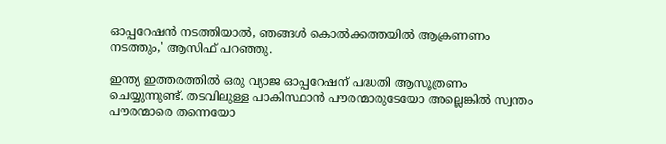ഓപ്പറേഷന്‍ നടത്തിയാല്‍, ഞങ്ങള്‍ കൊല്‍ക്കത്തയില്‍ ആക്രണണം നടത്തും,' ആസിഫ് പറഞ്ഞു.

ഇന്ത്യ ഇത്തരത്തില്‍ ഒരു വ്യാജ ഓപ്പറേഷന് പദ്ധതി ആസൂത്രണം ചെയ്യുന്നുണ്ട്. തടവിലുള്ള പാകിസ്ഥാന്‍ പൗരന്മാരുടേയോ അല്ലെങ്കില്‍ സ്വന്തം പൗരന്മാരെ തന്നെയോ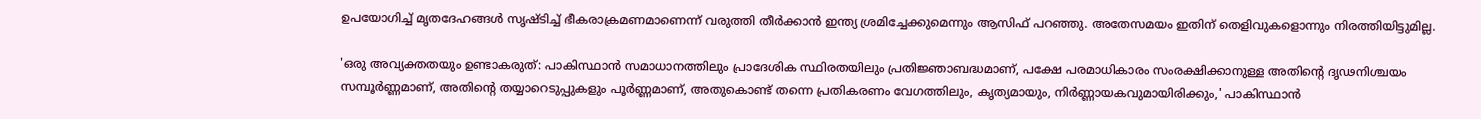ഉപയോഗിച്ച് മൃതദേഹങ്ങള്‍ സൃഷ്ടിച്ച് ഭീകരാക്രമണമാണെന്ന് വരുത്തി തീര്‍ക്കാന്‍ ഇന്ത്യ ശ്രമിച്ചേക്കുമെന്നും ആസിഫ് പറഞ്ഞു. അതേസമയം ഇതിന് തെളിവുകളൊന്നും നിരത്തിയിട്ടുമില്ല.

'ഒരു അവ്യക്തതയും ഉണ്ടാകരുത്: പാകിസ്ഥാന്‍ സമാധാനത്തിലും പ്രാദേശിക സ്ഥിരതയിലും പ്രതിജ്ഞാബദ്ധമാണ്, പക്ഷേ പരമാധികാരം സംരക്ഷിക്കാനുള്ള അതിന്റെ ദൃഢനിശ്ചയം സമ്പൂര്‍ണ്ണമാണ്, അതിന്റെ തയ്യാറെടുപ്പുകളും പൂര്‍ണ്ണമാണ്, അതുകൊണ്ട് തന്നെ പ്രതികരണം വേഗത്തിലും, കൃത്യമായും, നിര്‍ണ്ണായകവുമായിരിക്കും,' പാകിസ്ഥാന്‍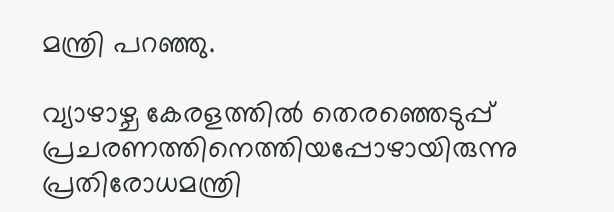മന്ത്രി പറഞ്ഞു.

വ്യാഴാഴ്ച കേരളത്തില്‍ തെരഞ്ഞെടുപ്പ് പ്രചരണത്തിനെത്തിയപ്പോഴായിരുന്നു പ്രതിരോധമന്ത്രി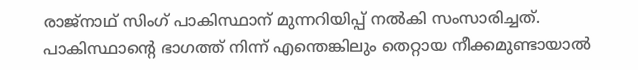രാജ്‌നാഥ് സിംഗ് പാകിസ്ഥാന് മുന്നറിയിപ്പ് നല്‍കി സംസാരിച്ചത്. പാകിസ്ഥാന്റെ ഭാഗത്ത് നിന്ന് എന്തെങ്കിലും തെറ്റായ നീക്കമുണ്ടായാല്‍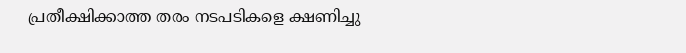പ്രതീക്ഷിക്കാത്ത തരം നടപടികളെ ക്ഷണിച്ചു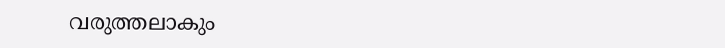വരുത്തലാകും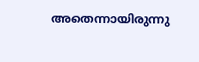അതെന്നായിരുന്നു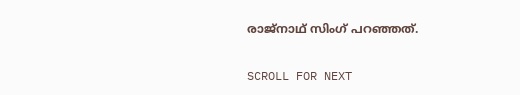രാജ്‌നാഥ് സിംഗ് പറഞ്ഞത്.

SCROLL FOR NEXT